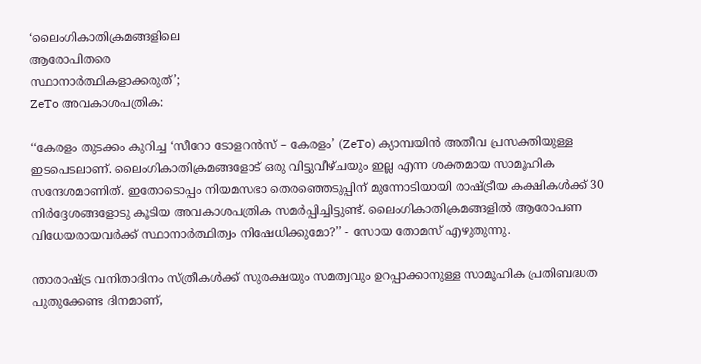‘ലൈംഗികാതിക്രമങ്ങളിലെ
ആരോപിതരെ
സ്ഥാനാർത്ഥികളാക്കരുത്’;
ZeTo അവകാശപത്രിക:

‘‘കേരളം തുടക്കം കുറിച്ച ‘സീറോ ടോളറൻസ് – കേരളം’ (ZeTo) ക്യാമ്പയിൻ അതീവ പ്രസക്തിയുള്ള ഇടപെടലാണ്. ലൈംഗികാതിക്രമങ്ങളോട് ഒരു വിട്ടുവീഴ്ചയും ഇല്ല എന്ന ശക്തമായ സാമൂഹിക സന്ദേശമാണിത്. ഇതോടൊപ്പം നിയമസഭാ തെരഞ്ഞെടുപ്പിന് മുന്നോടിയായി രാഷ്ട്രീയ കക്ഷികൾക്ക് 30 നിർദ്ദേശങ്ങളോടു കൂടിയ അവകാശപത്രിക സമർപ്പിച്ചിട്ടുണ്ട്. ലൈംഗികാതിക്രമങ്ങളിൽ ആരോപണ വിധേയരായവർക്ക് സ്ഥാനാർത്ഥിത്വം നിഷേധിക്കുമോ?’’ - സോയ തോമസ് എഴുതുന്നു.

ന്താരാഷ്ട്ര വനിതാദിനം സ്ത്രീകൾക്ക് സുരക്ഷയും സമത്വവും ഉറപ്പാക്കാനുള്ള സാമൂഹിക പ്രതിബദ്ധത പുതുക്കേണ്ട ദിനമാണ്,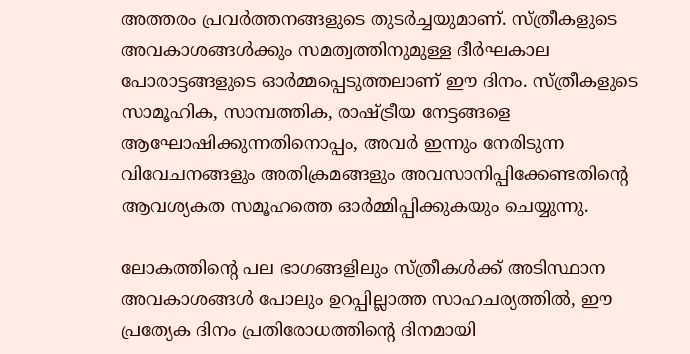അത്തരം പ്രവർത്തനങ്ങളുടെ തുടർച്ചയുമാണ്. സ്ത്രീകളുടെ അവകാശങ്ങൾക്കും സമത്വത്തിനുമുള്ള ദീർഘകാല പോരാട്ടങ്ങളുടെ ഓർമ്മപ്പെടുത്തലാണ് ഈ ദിനം. സ്ത്രീകളുടെ സാമൂഹിക, സാമ്പത്തിക, രാഷ്ട്രീയ നേട്ടങ്ങളെ ആഘോഷിക്കുന്നതിനൊപ്പം, അവർ ഇന്നും നേരിടുന്ന വിവേചനങ്ങളും അതിക്രമങ്ങളും അവസാനിപ്പിക്കേണ്ടതിന്റെ ആവശ്യകത സമൂഹത്തെ ഓർമ്മിപ്പിക്കുകയും ചെയ്യുന്നു.

ലോകത്തിന്റെ പല ഭാഗങ്ങളിലും സ്ത്രീകൾക്ക് അടിസ്ഥാന അവകാശങ്ങൾ പോലും ഉറപ്പില്ലാത്ത സാഹചര്യത്തിൽ, ഈ പ്രത്യേക ദിനം പ്രതിരോധത്തിന്റെ ദിനമായി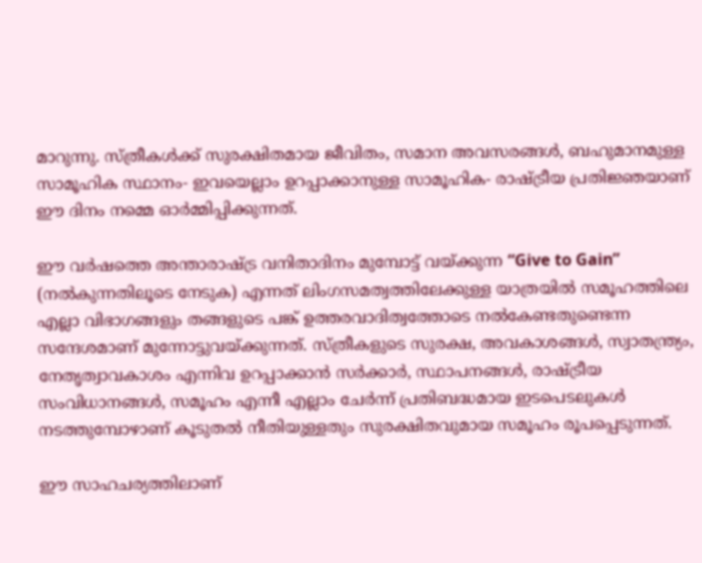മാറുന്നു. സ്ത്രീകൾക്ക് സുരക്ഷിതമായ ജീവിതം, സമാന അവസരങ്ങൾ, ബഹുമാനമുള്ള സാമൂഹിക സ്ഥാനം- ഇവയെല്ലാം ഉറപ്പാക്കാനുള്ള സാമൂഹിക- രാഷ്ട്രീയ പ്രതിജ്ഞയാണ് ഈ ദിനം നമ്മെ ഓർമ്മിപ്പിക്കുന്നത്.

ഈ വർഷത്തെ അന്താരാഷ്ട്ര വനിതാദിനം മുമ്പോട്ട് വയ്ക്കുന്ന “Give to Gain” (നൽകുന്നതിലൂടെ നേടുക) എന്നത് ലിംഗസമത്വത്തിലേക്കുള്ള യാത്രയിൽ സമൂഹത്തിലെ എല്ലാ വിഭാഗങ്ങളും തങ്ങളുടെ പങ്ക് ഉത്തരവാദിത്വത്തോടെ നൽകേണ്ടതുണ്ടെന്ന സന്ദേശമാണ് മുന്നോട്ടുവയ്ക്കുന്നത്. സ്ത്രീകളുടെ സുരക്ഷ, അവകാശങ്ങൾ, സ്വാതന്ത്ര്യം, നേതൃത്വാവകാശം എന്നിവ ഉറപ്പാക്കാൻ സർക്കാർ, സ്ഥാപനങ്ങൾ, രാഷ്ട്രീയ സംവിധാനങ്ങൾ, സമൂഹം എന്നീ എല്ലാം ചേർന്ന് പ്രതിബദ്ധമായ ഇടപെടലുകൾ നടത്തുമ്പോഴാണ് കൂടുതൽ നീതിയുള്ളതും സുരക്ഷിതവുമായ സമൂഹം രൂപപ്പെടുന്നത്.

ഈ സാഹചര്യത്തിലാണ്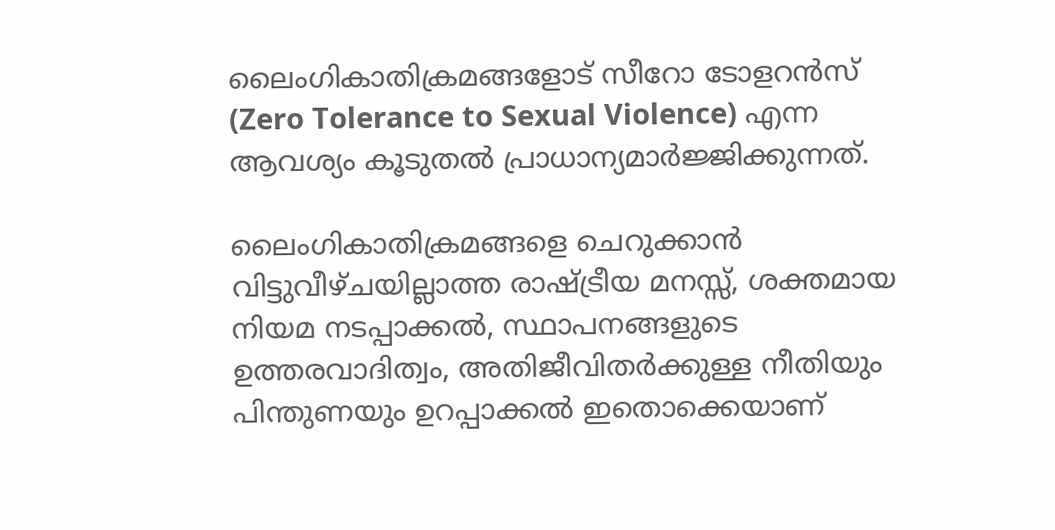ലൈംഗികാതിക്രമങ്ങളോട് സീറോ ടോളറൻസ് (Zero Tolerance to Sexual Violence) എന്ന ആവശ്യം കൂടുതൽ പ്രാധാന്യമാർജ്ജിക്കുന്നത്.

ലൈംഗികാതിക്രമങ്ങളെ ചെറുക്കാൻ വിട്ടുവീഴ്ചയില്ലാത്ത രാഷ്ട്രീയ മനസ്സ്, ശക്തമായ നിയമ നടപ്പാക്കൽ, സ്ഥാപനങ്ങളുടെ ഉത്തരവാദിത്വം, അതിജീവിതർക്കുള്ള നീതിയും പിന്തുണയും ഉറപ്പാക്കൽ ഇതൊക്കെയാണ്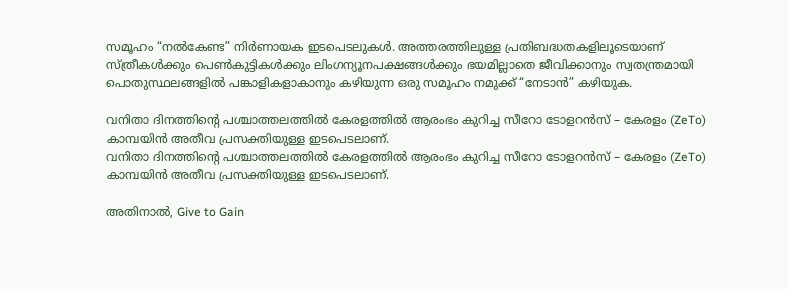സമൂഹം “നൽകേണ്ട” നിർണായക ഇടപെടലുകൾ. അത്തരത്തിലുള്ള പ്രതിബദ്ധതകളിലൂടെയാണ് സ്ത്രീകൾക്കും പെൺകുട്ടികൾക്കും ലിംഗന്യൂനപക്ഷങ്ങൾക്കും ഭയമില്ലാതെ ജീവിക്കാനും സ്വതന്ത്രമായി പൊതുസ്ഥലങ്ങളിൽ പങ്കാളികളാകാനും കഴിയുന്ന ഒരു സമൂഹം നമുക്ക് “നേടാൻ” കഴിയുക.

വനിതാ ദിനത്തിന്റെ പശ്ചാത്തലത്തിൽ കേരളത്തിൽ ആരംഭം കുറിച്ച സീറോ ടോളറൻസ് – കേരളം (ZeTo) കാമ്പയിൻ അതീവ പ്രസക്തിയുള്ള ഇടപെടലാണ്.
വനിതാ ദിനത്തിന്റെ പശ്ചാത്തലത്തിൽ കേരളത്തിൽ ആരംഭം കുറിച്ച സീറോ ടോളറൻസ് – കേരളം (ZeTo) കാമ്പയിൻ അതീവ പ്രസക്തിയുള്ള ഇടപെടലാണ്.

അതിനാൽ, Give to Gain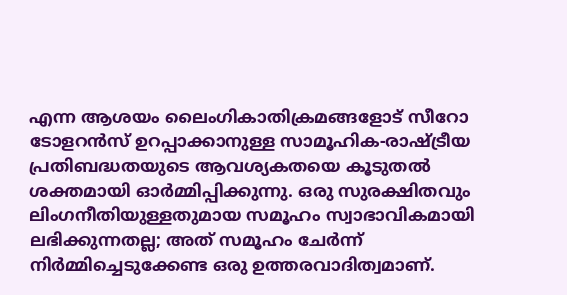എന്ന ആശയം ലൈംഗികാതിക്രമങ്ങളോട് സീറോ ടോളറൻസ് ഉറപ്പാക്കാനുള്ള സാമൂഹിക-രാഷ്ട്രീയ പ്രതിബദ്ധതയുടെ ആവശ്യകതയെ കൂടുതൽ ശക്തമായി ഓർമ്മിപ്പിക്കുന്നു. ഒരു സുരക്ഷിതവും ലിംഗനീതിയുള്ളതുമായ സമൂഹം സ്വാഭാവികമായി ലഭിക്കുന്നതല്ല; അത് സമൂഹം ചേർന്ന് നിർമ്മിച്ചെടുക്കേണ്ട ഒരു ഉത്തരവാദിത്വമാണ്.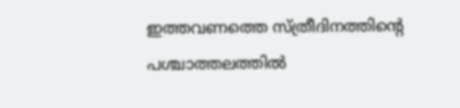ഇത്തവണത്തെ സ്ത്രീദിനത്തിന്റെ പശ്ചാത്തലത്തിൽ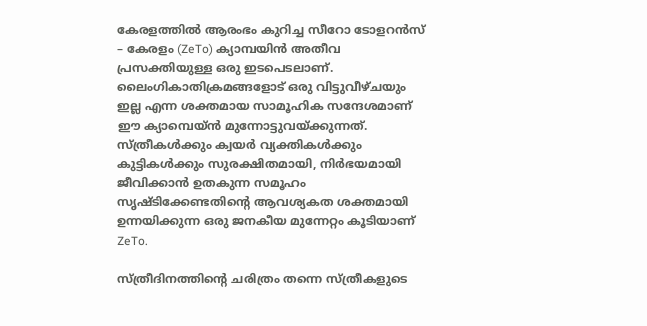കേരളത്തിൽ ആരംഭം കുറിച്ച സീറോ ടോളറൻസ് – കേരളം (ZeTo) ക്യാമ്പയിൻ അതീവ പ്രസക്തിയുള്ള ഒരു ഇടപെടലാണ്. ലൈംഗികാതിക്രമങ്ങളോട് ഒരു വിട്ടുവീഴ്ചയും ഇല്ല എന്ന ശക്തമായ സാമൂഹിക സന്ദേശമാണ് ഈ ക്യാമ്പെയ്ൻ മുന്നോട്ടുവയ്ക്കുന്നത്. സ്ത്രീകൾക്കും ക്വയർ വ്യക്തികൾക്കും കുട്ടികൾക്കും സുരക്ഷിതമായി, നിർഭയമായി ജീവിക്കാൻ ഉതകുന്ന സമൂഹം സൃഷ്ടിക്കേണ്ടതിന്റെ ആവശ്യകത ശക്തമായി ഉന്നയിക്കുന്ന ഒരു ജനകീയ മുന്നേറ്റം കൂടിയാണ് ZeTo.

സ്ത്രീദിനത്തിന്റെ ചരിത്രം തന്നെ സ്ത്രീകളുടെ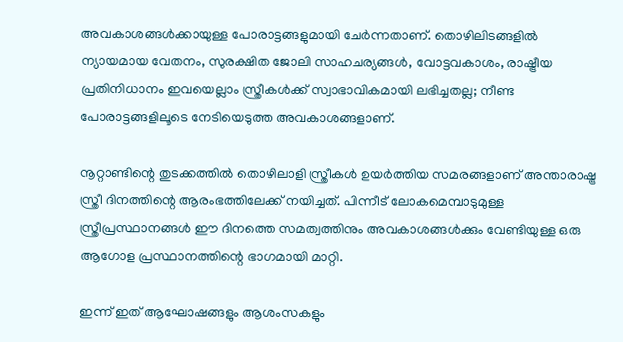അവകാശങ്ങൾക്കായുള്ള പോരാട്ടങ്ങളുമായി ചേർന്നതാണ്. തൊഴിലിടങ്ങളിൽ ന്യായമായ വേതനം, സുരക്ഷിത ജോലി സാഹചര്യങ്ങൾ, വോട്ടവകാശം, രാഷ്ട്രീയ പ്രതിനിധാനം ഇവയെല്ലാം സ്ത്രീകൾക്ക് സ്വാഭാവികമായി ലഭിച്ചതല്ല; നീണ്ട പോരാട്ടങ്ങളിലൂടെ നേടിയെടുത്ത അവകാശങ്ങളാണ്.

നൂറ്റാണ്ടിന്റെ തുടക്കത്തിൽ തൊഴിലാളി സ്ത്രീകൾ ഉയർത്തിയ സമരങ്ങളാണ് അന്താരാഷ്ട്ര സ്ത്രീ ദിനത്തിന്റെ ആരംഭത്തിലേക്ക് നയിച്ചത്. പിന്നീട് ലോകമെമ്പാടുമുള്ള സ്ത്രീപ്രസ്ഥാനങ്ങൾ ഈ ദിനത്തെ സമത്വത്തിനും അവകാശങ്ങൾക്കും വേണ്ടിയുള്ള ഒരു ആഗോള പ്രസ്ഥാനത്തിന്റെ ഭാഗമായി മാറ്റി.

ഇന്ന് ഇത് ആഘോഷങ്ങളും ആശംസകളും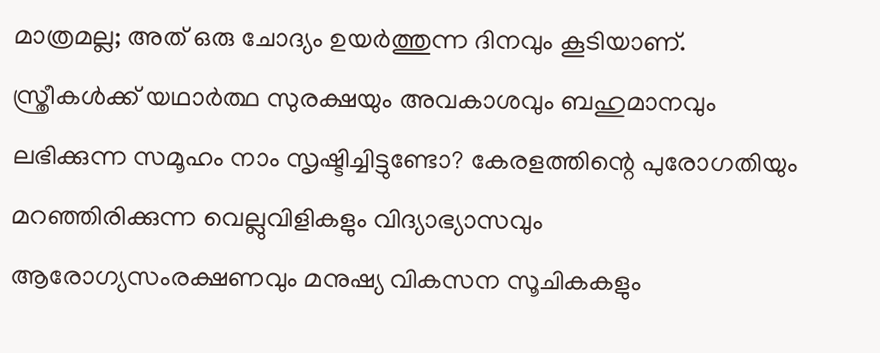മാത്രമല്ല; അത് ഒരു ചോദ്യം ഉയർത്തുന്ന ദിനവും കൂടിയാണ്. സ്ത്രീകൾക്ക് യഥാർത്ഥ സുരക്ഷയും അവകാശവും ബഹുമാനവും ലഭിക്കുന്ന സമൂഹം നാം സൃഷ്ടിച്ചിട്ടുണ്ടോ? കേരളത്തിന്റെ പുരോഗതിയും മറഞ്ഞിരിക്കുന്ന വെല്ലുവിളികളും വിദ്യാഭ്യാസവും ആരോഗ്യസംരക്ഷണവും മനുഷ്യ വികസന സൂചികകളും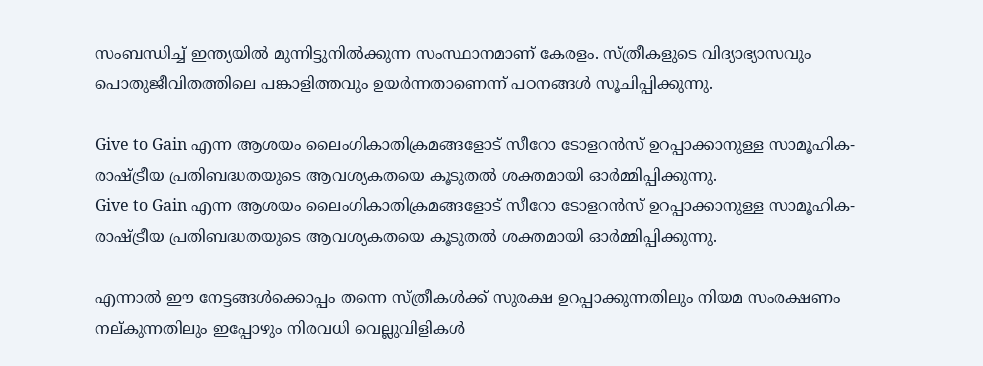സംബന്ധിച്ച് ഇന്ത്യയിൽ മുന്നിട്ടുനിൽക്കുന്ന സംസ്ഥാനമാണ് കേരളം. സ്ത്രീകളുടെ വിദ്യാഭ്യാസവും പൊതുജീവിതത്തിലെ പങ്കാളിത്തവും ഉയർന്നതാണെന്ന് പഠനങ്ങൾ സൂചിപ്പിക്കുന്നു.

Give to Gain എന്ന ആശയം ലൈംഗികാതിക്രമങ്ങളോട് സീറോ ടോളറൻസ് ഉറപ്പാക്കാനുള്ള സാമൂഹിക-രാഷ്ട്രീയ പ്രതിബദ്ധതയുടെ ആവശ്യകതയെ കൂടുതൽ ശക്തമായി ഓർമ്മിപ്പിക്കുന്നു.
Give to Gain എന്ന ആശയം ലൈംഗികാതിക്രമങ്ങളോട് സീറോ ടോളറൻസ് ഉറപ്പാക്കാനുള്ള സാമൂഹിക-രാഷ്ട്രീയ പ്രതിബദ്ധതയുടെ ആവശ്യകതയെ കൂടുതൽ ശക്തമായി ഓർമ്മിപ്പിക്കുന്നു.

എന്നാൽ ഈ നേട്ടങ്ങൾക്കൊപ്പം തന്നെ സ്ത്രീകൾക്ക് സുരക്ഷ ഉറപ്പാക്കുന്നതിലും നിയമ സംരക്ഷണം നല്കുന്നതിലും ഇപ്പോഴും നിരവധി വെല്ലുവിളികൾ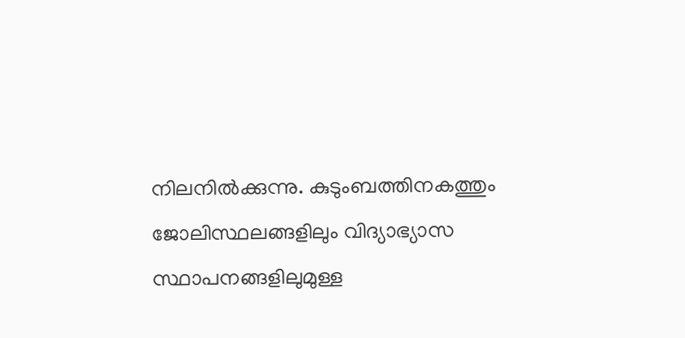നിലനിൽക്കുന്നു. കുടുംബത്തിനകത്തും ജോലിസ്ഥലങ്ങളിലും വിദ്യാഭ്യാസ സ്ഥാപനങ്ങളിലുമുള്ള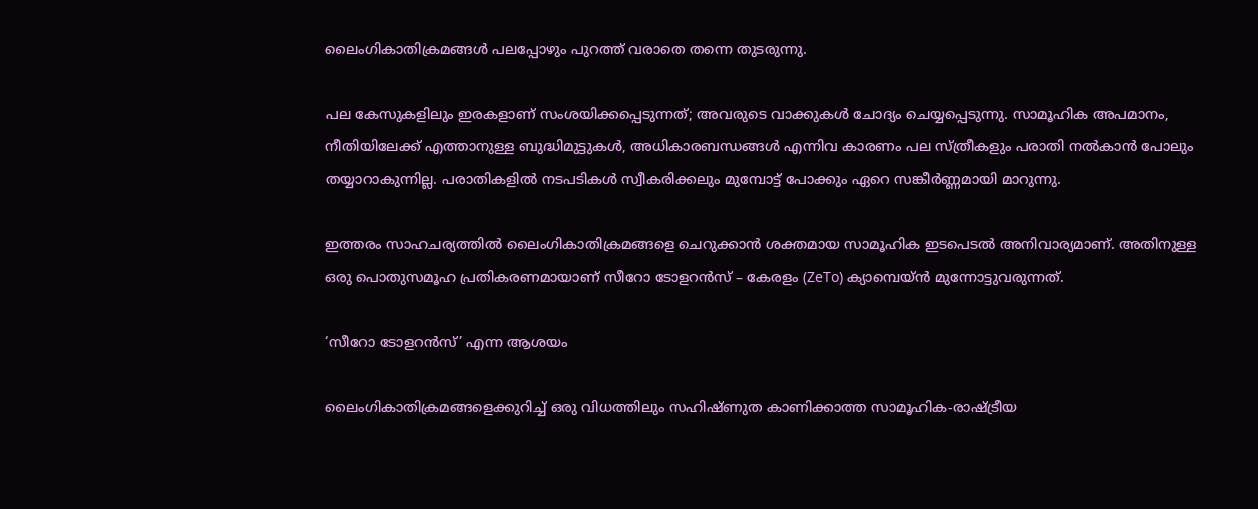ലൈംഗികാതിക്രമങ്ങൾ പലപ്പോഴും പുറത്ത് വരാതെ തന്നെ തുടരുന്നു.

പല കേസുകളിലും ഇരകളാണ് സംശയിക്കപ്പെടുന്നത്; അവരുടെ വാക്കുകൾ ചോദ്യം ചെയ്യപ്പെടുന്നു. സാമൂഹിക അപമാനം, നീതിയിലേക്ക് എത്താനുള്ള ബുദ്ധിമുട്ടുകൾ, അധികാരബന്ധങ്ങൾ എന്നിവ കാരണം പല സ്ത്രീകളും പരാതി നൽകാൻ പോലും തയ്യാറാകുന്നില്ല. പരാതികളിൽ നടപടികൾ സ്വീകരിക്കലും മുമ്പോട്ട് പോക്കും ഏറെ സങ്കീർണ്ണമായി മാറുന്നു.

ഇത്തരം സാഹചര്യത്തിൽ ലൈംഗികാതിക്രമങ്ങളെ ചെറുക്കാൻ ശക്തമായ സാമൂഹിക ഇടപെടൽ അനിവാര്യമാണ്. അതിനുള്ള ഒരു പൊതുസമൂഹ പ്രതികരണമായാണ് സീറോ ടോളറൻസ് – കേരളം (ZeTo) ക്യാമ്പെയ്ൻ മുന്നോട്ടുവരുന്നത്.

‘സീറോ ടോളറൻസ്’ എന്ന ആശയം

ലൈംഗികാതിക്രമങ്ങളെക്കുറിച്ച് ഒരു വിധത്തിലും സഹിഷ്ണുത കാണിക്കാത്ത സാമൂഹിക-രാഷ്ട്രീയ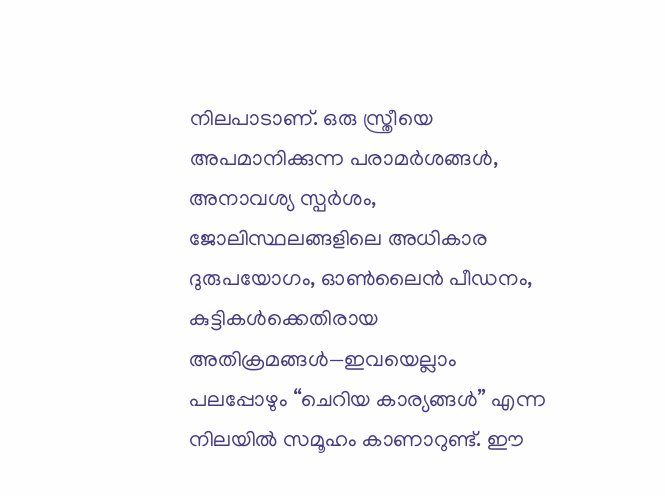നിലപാടാണ്. ഒരു സ്ത്രീയെ അപമാനിക്കുന്ന പരാമർശങ്ങൾ, അനാവശ്യ സ്പർശം, ജോലിസ്ഥലങ്ങളിലെ അധികാര ദുരുപയോഗം, ഓൺലൈൻ പീഡനം, കുട്ടികൾക്കെതിരായ അതിക്രമങ്ങൾ—ഇവയെല്ലാം പലപ്പോഴും “ചെറിയ കാര്യങ്ങൾ” എന്ന നിലയിൽ സമൂഹം കാണാറുണ്ട്. ഈ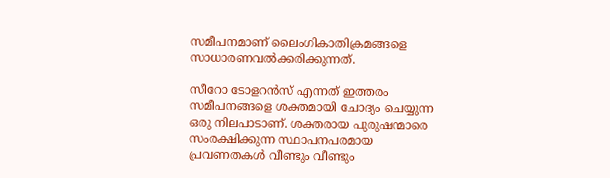സമീപനമാണ് ലൈംഗികാതിക്രമങ്ങളെ സാധാരണവൽക്കരിക്കുന്നത്.

സീറോ ടോളറൻസ് എന്നത് ഇത്തരം സമീപനങ്ങളെ ശക്തമായി ചോദ്യം ചെയ്യുന്ന ഒരു നിലപാടാണ്. ശക്തരായ പുരുഷന്മാരെ സംരക്ഷിക്കുന്ന സ്ഥാപനപരമായ പ്രവണതകൾ വീണ്ടും വീണ്ടും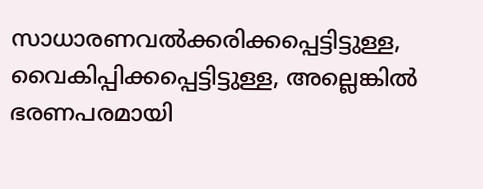സാധാരണവൽക്കരിക്കപ്പെട്ടിട്ടുള്ള, വൈകിപ്പിക്കപ്പെട്ടിട്ടുള്ള, അല്ലെങ്കിൽ ഭരണപരമായി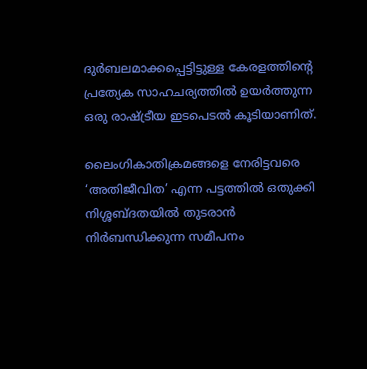ദുർബലമാക്കപ്പെട്ടിട്ടുള്ള കേരളത്തിന്റെ പ്രത്യേക സാഹചര്യത്തിൽ ഉയർത്തുന്ന ഒരു രാഷ്ട്രീയ ഇടപെടൽ കൂടിയാണിത്.

ലൈംഗികാതിക്രമങ്ങളെ നേരിട്ടവരെ ‘അതിജീവിത’ എന്ന പട്ടത്തിൽ ഒതുക്കി നിശ്ശബ്ദതയിൽ തുടരാൻ നിർബന്ധിക്കുന്ന സമീപനം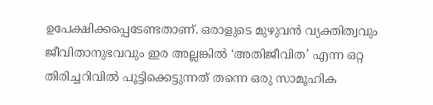ഉപേക്ഷിക്കപ്പെടേണ്ടതാണ്. ഒരാളുടെ മുഴുവൻ വ്യക്തിത്വവും ജീവിതാനുഭവവും ഇര അല്ലങ്കിൽ ‘അതിജീവിത’ എന്ന ഒറ്റ തിരിച്ചറിവിൽ പൂട്ടിക്കെട്ടുന്നത് തന്നെ ഒരു സാമൂഹിക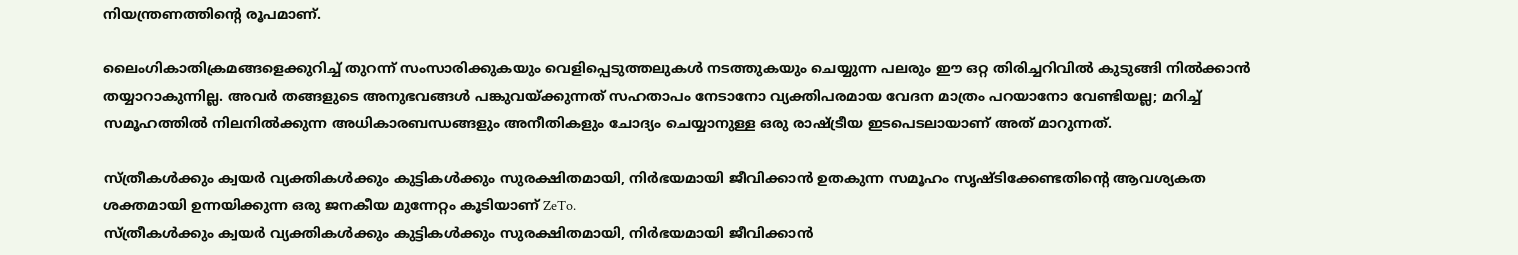നിയന്ത്രണത്തിന്റെ രൂപമാണ്.

ലൈംഗികാതിക്രമങ്ങളെക്കുറിച്ച് തുറന്ന് സംസാരിക്കുകയും വെളിപ്പെടുത്തലുകൾ നടത്തുകയും ചെയ്യുന്ന പലരും ഈ ഒറ്റ തിരിച്ചറിവിൽ കുടുങ്ങി നിൽക്കാൻ തയ്യാറാകുന്നില്ല. അവർ തങ്ങളുടെ അനുഭവങ്ങൾ പങ്കുവയ്ക്കുന്നത് സഹതാപം നേടാനോ വ്യക്തിപരമായ വേദന മാത്രം പറയാനോ വേണ്ടിയല്ല; മറിച്ച് സമൂഹത്തിൽ നിലനിൽക്കുന്ന അധികാരബന്ധങ്ങളും അനീതികളും ചോദ്യം ചെയ്യാനുള്ള ഒരു രാഷ്ട്രീയ ഇടപെടലായാണ് അത് മാറുന്നത്.

സ്ത്രീകൾക്കും ക്വയർ വ്യക്തികൾക്കും കുട്ടികൾക്കും സുരക്ഷിതമായി, നിർഭയമായി ജീവിക്കാൻ ഉതകുന്ന സമൂഹം സൃഷ്ടിക്കേണ്ടതിന്റെ ആവശ്യകത ശക്തമായി ഉന്നയിക്കുന്ന ഒരു ജനകീയ മുന്നേറ്റം കൂടിയാണ് ZeTo.
സ്ത്രീകൾക്കും ക്വയർ വ്യക്തികൾക്കും കുട്ടികൾക്കും സുരക്ഷിതമായി, നിർഭയമായി ജീവിക്കാൻ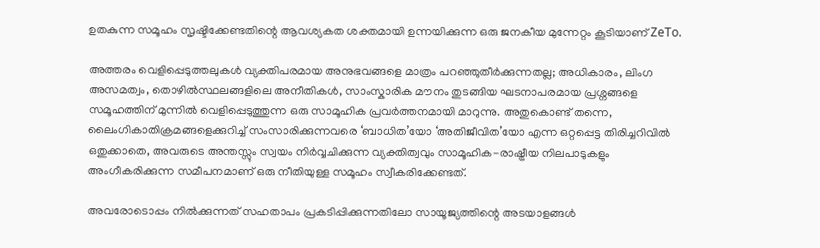ഉതകുന്ന സമൂഹം സൃഷ്ടിക്കേണ്ടതിന്റെ ആവശ്യകത ശക്തമായി ഉന്നയിക്കുന്ന ഒരു ജനകീയ മുന്നേറ്റം കൂടിയാണ് ZeTo.

അത്തരം വെളിപ്പെടുത്തലുകൾ വ്യക്തിപരമായ അനുഭവങ്ങളെ മാത്രം പറഞ്ഞുതീർക്കുന്നതല്ല; അധികാരം, ലിംഗ അസമത്വം, തൊഴിൽസ്ഥലങ്ങളിലെ അനീതികൾ, സാംസ്കാരിക മൗനം തുടങ്ങിയ ഘടനാപരമായ പ്രശ്നങ്ങളെ സമൂഹത്തിന് മുന്നിൽ വെളിപ്പെടുത്തുന്ന ഒരു സാമൂഹിക പ്രവർത്തനമായി മാറുന്നു. അതുകൊണ്ട് തന്നെ, ലൈംഗികാതിക്രമങ്ങളെക്കുറിച്ച് സംസാരിക്കുന്നവരെ ‘ബാധിത’യോ ‘അതിജീവിത’യോ എന്ന ഒറ്റപ്പെട്ട തിരിച്ചറിവിൽ ഒതുക്കാതെ, അവരുടെ അന്തസ്സും സ്വയം നിർവ്വചിക്കുന്ന വ്യക്തിത്വവും സാമൂഹിക-രാഷ്ട്രീയ നിലപാടുകളും അംഗീകരിക്കുന്ന സമീപനമാണ് ഒരു നീതിയുള്ള സമൂഹം സ്വീകരിക്കേണ്ടത്.

അവരോടൊപ്പം നിൽക്കുന്നത് സഹതാപം പ്രകടിപ്പിക്കുന്നതിലോ സായൂജ്യത്തിന്റെ അടയാളങ്ങൾ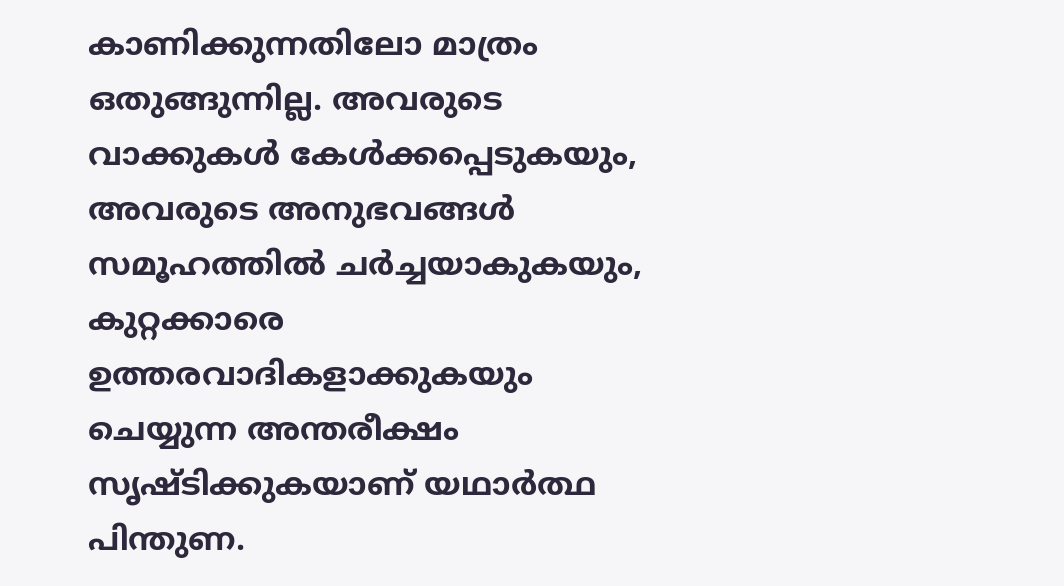കാണിക്കുന്നതിലോ മാത്രം ഒതുങ്ങുന്നില്ല. അവരുടെ വാക്കുകൾ കേൾക്കപ്പെടുകയും, അവരുടെ അനുഭവങ്ങൾ സമൂഹത്തിൽ ചർച്ചയാകുകയും, കുറ്റക്കാരെ ഉത്തരവാദികളാക്കുകയും ചെയ്യുന്ന അന്തരീക്ഷം സൃഷ്ടിക്കുകയാണ് യഥാർത്ഥ പിന്തുണ.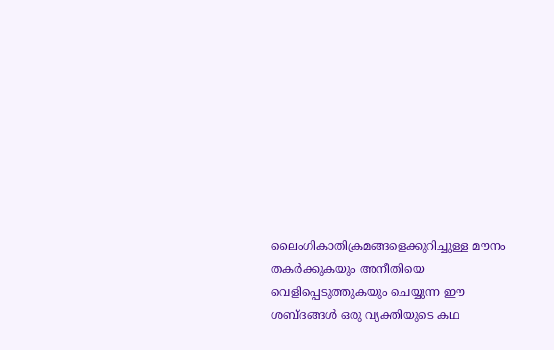ലൈംഗികാതിക്രമങ്ങളെക്കുറിച്ചുള്ള മൗനം തകർക്കുകയും അനീതിയെ വെളിപ്പെടുത്തുകയും ചെയ്യുന്ന ഈ ശബ്ദങ്ങൾ ഒരു വ്യക്തിയുടെ കഥ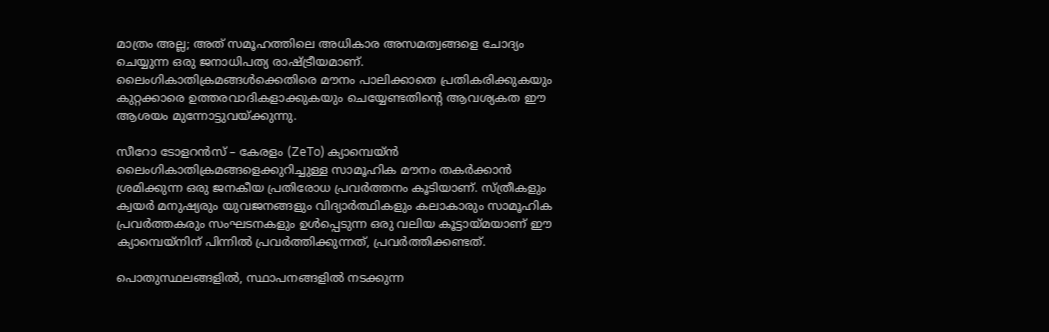മാത്രം അല്ല; അത് സമൂഹത്തിലെ അധികാര അസമത്വങ്ങളെ ചോദ്യം ചെയ്യുന്ന ഒരു ജനാധിപത്യ രാഷ്ട്രീയമാണ്. ലൈംഗികാതിക്രമങ്ങൾക്കെതിരെ മൗനം പാലിക്കാതെ പ്രതികരിക്കുകയും കുറ്റക്കാരെ ഉത്തരവാദികളാക്കുകയും ചെയ്യേണ്ടതിന്റെ ആവശ്യകത ഈ ആശയം മുന്നോട്ടുവയ്ക്കുന്നു.

സീറോ ടോളറൻസ് – കേരളം (ZeTo) ക്യാമ്പെയ്ൻ ലൈംഗികാതിക്രമങ്ങളെക്കുറിച്ചുള്ള സാമൂഹിക മൗനം തകർക്കാൻ ശ്രമിക്കുന്ന ഒരു ജനകീയ പ്രതിരോധ പ്രവർത്തനം കൂടിയാണ്. സ്ത്രീകളും ക്വയർ മനുഷ്യരും യുവജനങ്ങളും വിദ്യാർത്ഥികളും കലാകാരും സാമൂഹിക പ്രവർത്തകരും സംഘടനകളും ഉൾപ്പെടുന്ന ഒരു വലിയ കൂട്ടായ്മയാണ് ഈ ക്യാമ്പെയ്നിന് പിന്നിൽ പ്രവർത്തിക്കുന്നത്, പ്രവർത്തിക്കണ്ടത്.

പൊതുസ്ഥലങ്ങളിൽ, സ്ഥാപനങ്ങളിൽ നടക്കുന്ന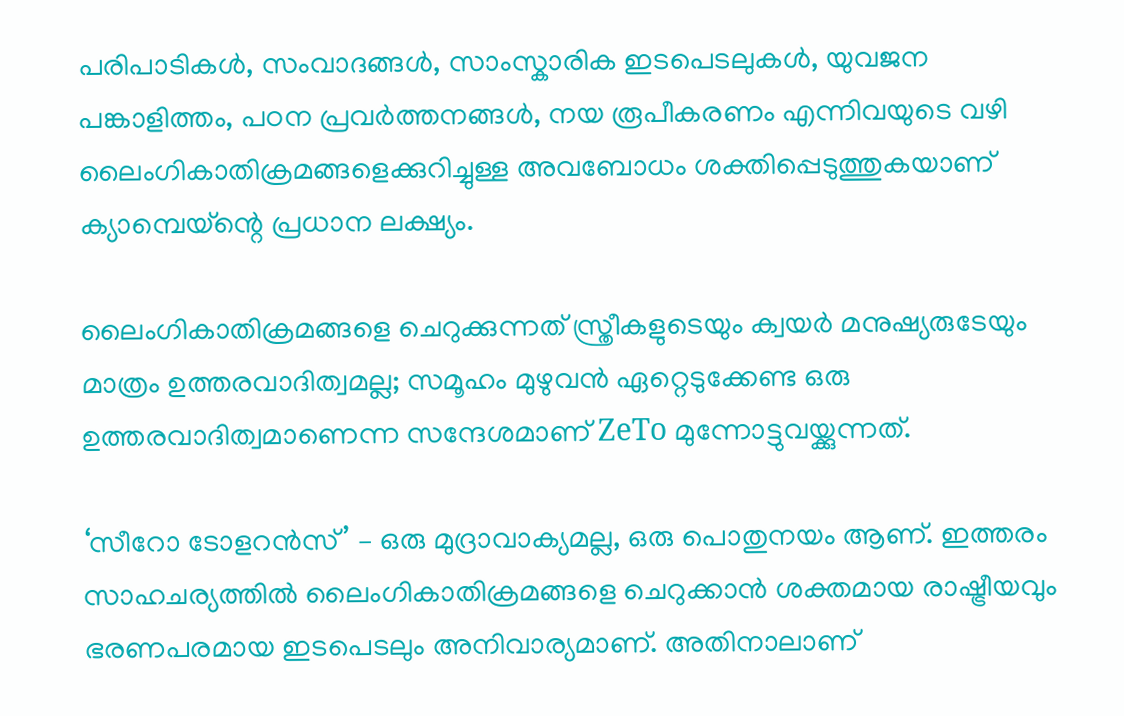പരിപാടികൾ, സംവാദങ്ങൾ, സാംസ്കാരിക ഇടപെടലുകൾ, യുവജന പങ്കാളിത്തം, പഠന പ്രവർത്തനങ്ങൾ, നയ രൂപീകരണം എന്നിവയുടെ വഴി ലൈംഗികാതിക്രമങ്ങളെക്കുറിച്ചുള്ള അവബോധം ശക്തിപ്പെടുത്തുകയാണ് ക്യാമ്പെയ്ന്റെ പ്രധാന ലക്ഷ്യം.

ലൈംഗികാതിക്രമങ്ങളെ ചെറുക്കുന്നത് സ്ത്രീകളുടെയും ക്വയർ മനുഷ്യരുടേയും മാത്രം ഉത്തരവാദിത്വമല്ല; സമൂഹം മുഴുവൻ ഏറ്റെടുക്കേണ്ട ഒരു ഉത്തരവാദിത്വമാണെന്ന സന്ദേശമാണ് ZeTo മുന്നോട്ടുവയ്ക്കുന്നത്.

‘സീറോ ടോളറൻസ്’ – ഒരു മുദ്രാവാക്യമല്ല, ഒരു പൊതുനയം ആണ്. ഇത്തരം സാഹചര്യത്തിൽ ലൈംഗികാതിക്രമങ്ങളെ ചെറുക്കാൻ ശക്തമായ രാഷ്ട്രീയവും ഭരണപരമായ ഇടപെടലും അനിവാര്യമാണ്. അതിനാലാണ്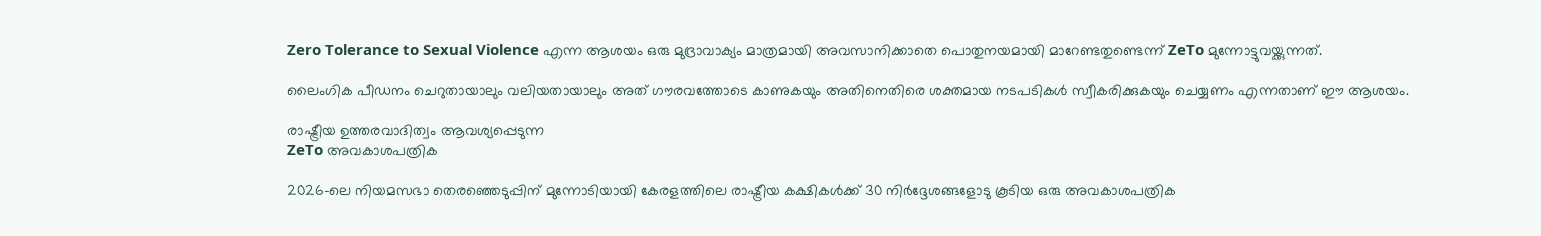Zero Tolerance to Sexual Violence എന്ന ആശയം ഒരു മുദ്രാവാക്യം മാത്രമായി അവസാനിക്കാതെ പൊതുനയമായി മാറേണ്ടതുണ്ടെന്ന് ZeTo മുന്നോട്ടുവയ്ക്കുന്നത്.

ലൈംഗിക പീഡനം ചെറുതായാലും വലിയതായാലും അത് ഗൗരവത്തോടെ കാണുകയും അതിനെതിരെ ശക്തമായ നടപടികൾ സ്വീകരിക്കുകയും ചെയ്യണം എന്നതാണ് ഈ ആശയം.

രാഷ്ട്രീയ ഉത്തരവാദിത്വം ആവശ്യപ്പെടുന്ന
ZeTo അവകാശപത്രിക

2026-ലെ നിയമസഭാ തെരഞ്ഞെടുപ്പിന് മുന്നോടിയായി കേരളത്തിലെ രാഷ്ട്രീയ കക്ഷികൾക്ക് 30 നിർദ്ദേശങ്ങളോടു കൂടിയ ഒരു അവകാശപത്രിക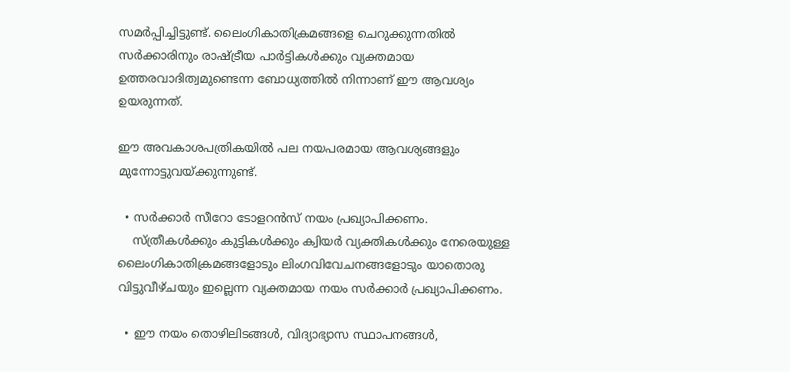സമർപ്പിച്ചിട്ടുണ്ട്. ലൈംഗികാതിക്രമങ്ങളെ ചെറുക്കുന്നതിൽ സർക്കാരിനും രാഷ്ട്രീയ പാർട്ടികൾക്കും വ്യക്തമായ ഉത്തരവാദിത്വമുണ്ടെന്ന ബോധ്യത്തിൽ നിന്നാണ് ഈ ആവശ്യം ഉയരുന്നത്.

ഈ അവകാശപത്രികയിൽ പല നയപരമായ ആവശ്യങ്ങളും മുന്നോട്ടുവയ്ക്കുന്നുണ്ട്.

  • സർക്കാർ സീറോ ടോളറൻസ് നയം പ്രഖ്യാപിക്കണം.
    സ്ത്രീകൾക്കും കുട്ടികൾക്കും ക്വിയർ വ്യക്തികൾക്കും നേരെയുള്ള ലൈംഗികാതിക്രമങ്ങളോടും ലിംഗവിവേചനങ്ങളോടും യാതൊരു വിട്ടുവീഴ്ചയും ഇല്ലെന്ന വ്യക്തമായ നയം സർക്കാർ പ്രഖ്യാപിക്കണം.

  • ഈ നയം തൊഴിലിടങ്ങൾ, വിദ്യാഭ്യാസ സ്ഥാപനങ്ങൾ,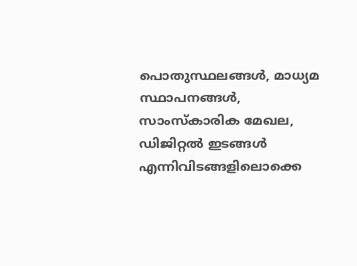പൊതുസ്ഥലങ്ങൾ, മാധ്യമ സ്ഥാപനങ്ങൾ, സാംസ്കാരിക മേഖല, ഡിജിറ്റൽ ഇടങ്ങൾ എന്നിവിടങ്ങളിലൊക്കെ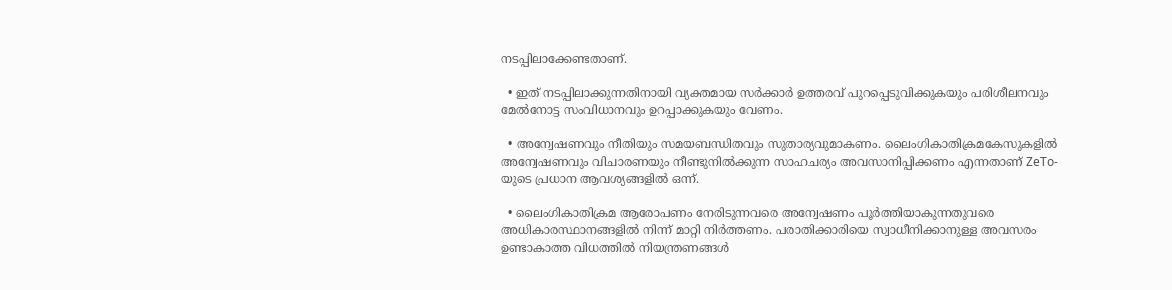നടപ്പിലാക്കേണ്ടതാണ്.

  • ഇത് നടപ്പിലാക്കുന്നതിനായി വ്യക്തമായ സർക്കാർ ഉത്തരവ് പുറപ്പെടുവിക്കുകയും പരിശീലനവും മേൽനോട്ട സംവിധാനവും ഉറപ്പാക്കുകയും വേണം.

  • അന്വേഷണവും നീതിയും സമയബന്ധിതവും സുതാര്യവുമാകണം. ലൈംഗികാതിക്രമകേസുകളിൽ അന്വേഷണവും വിചാരണയും നീണ്ടുനിൽക്കുന്ന സാഹചര്യം അവസാനിപ്പിക്കണം എന്നതാണ് ZeTo-യുടെ പ്രധാന ആവശ്യങ്ങളിൽ ഒന്ന്.

  • ലൈംഗികാതിക്രമ ആരോപണം നേരിടുന്നവരെ അന്വേഷണം പൂർത്തിയാകുന്നതുവരെ അധികാരസ്ഥാനങ്ങളിൽ നിന്ന് മാറ്റി നിർത്തണം. പരാതിക്കാരിയെ സ്വാധീനിക്കാനുള്ള അവസരം ഉണ്ടാകാത്ത വിധത്തിൽ നിയന്ത്രണങ്ങൾ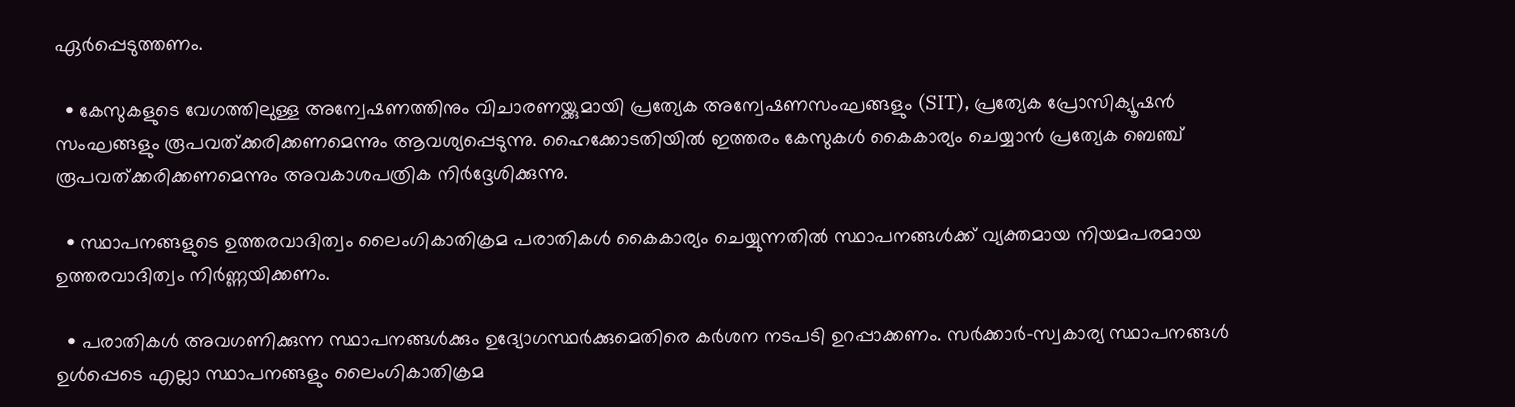ഏർപ്പെടുത്തണം.

  • കേസുകളുടെ വേഗത്തിലുള്ള അന്വേഷണത്തിനും വിചാരണയ്ക്കുമായി പ്രത്യേക അന്വേഷണസംഘങ്ങളും (SIT), പ്രത്യേക പ്രോസിക്യൂഷൻ സംഘങ്ങളും രൂപവത്ക്കരിക്കണമെന്നും ആവശ്യപ്പെടുന്നു. ഹൈക്കോടതിയിൽ ഇത്തരം കേസുകൾ കൈകാര്യം ചെയ്യാൻ പ്രത്യേക ബെഞ്ച് രൂപവത്ക്കരിക്കണമെന്നും അവകാശപത്രിക നിർദ്ദേശിക്കുന്നു.

  • സ്ഥാപനങ്ങളുടെ ഉത്തരവാദിത്വം ലൈംഗികാതിക്രമ പരാതികൾ കൈകാര്യം ചെയ്യുന്നതിൽ സ്ഥാപനങ്ങൾക്ക് വ്യക്തമായ നിയമപരമായ ഉത്തരവാദിത്വം നിർണ്ണയിക്കണം.

  • പരാതികൾ അവഗണിക്കുന്ന സ്ഥാപനങ്ങൾക്കും ഉദ്യോഗസ്ഥർക്കുമെതിരെ കർശന നടപടി ഉറപ്പാക്കണം. സർക്കാർ-സ്വകാര്യ സ്ഥാപനങ്ങൾ ഉൾപ്പെടെ എല്ലാ സ്ഥാപനങ്ങളും ലൈംഗികാതിക്രമ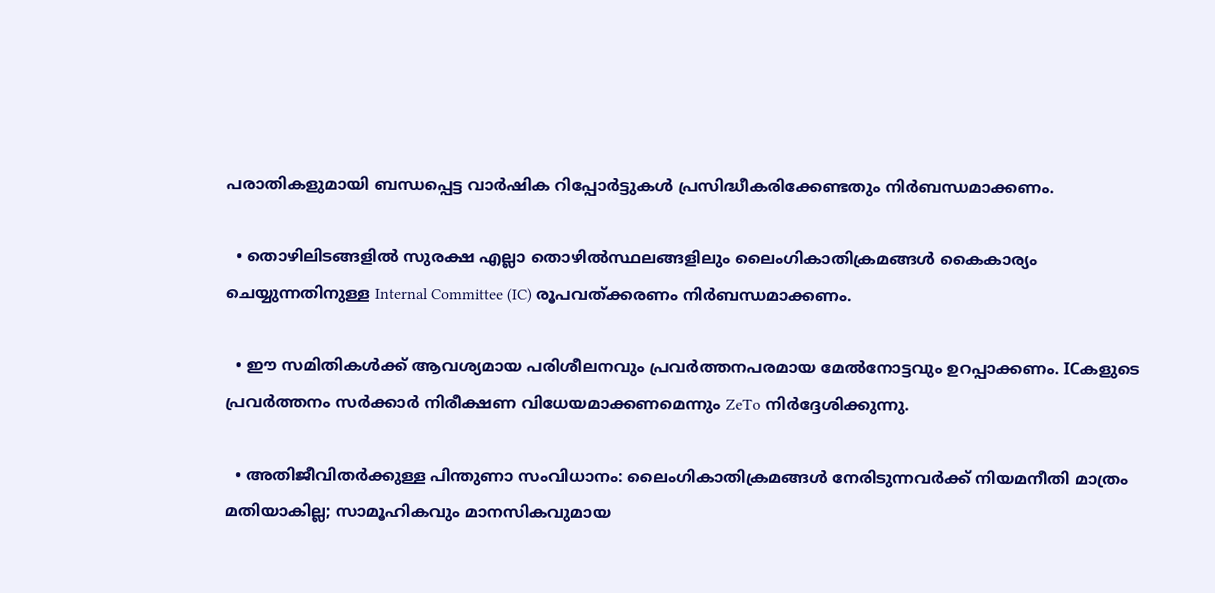പരാതികളുമായി ബന്ധപ്പെട്ട വാർഷിക റിപ്പോർട്ടുകൾ പ്രസിദ്ധീകരിക്കേണ്ടതും നിർബന്ധമാക്കണം.

  • തൊഴിലിടങ്ങളിൽ സുരക്ഷ എല്ലാ തൊഴിൽസ്ഥലങ്ങളിലും ലൈംഗികാതിക്രമങ്ങൾ കൈകാര്യം ചെയ്യുന്നതിനുള്ള Internal Committee (IC) രൂപവത്ക്കരണം നിർബന്ധമാക്കണം.

  • ഈ സമിതികൾക്ക് ആവശ്യമായ പരിശീലനവും പ്രവർത്തനപരമായ മേൽനോട്ടവും ഉറപ്പാക്കണം. ICകളുടെ പ്രവർത്തനം സർക്കാർ നിരീക്ഷണ വിധേയമാക്കണമെന്നും ZeTo നിർദ്ദേശിക്കുന്നു.

  • അതിജീവിതർക്കുള്ള പിന്തുണാ സംവിധാനം: ലൈംഗികാതിക്രമങ്ങൾ നേരിടുന്നവർക്ക് നിയമനീതി മാത്രം മതിയാകില്ല; സാമൂഹികവും മാനസികവുമായ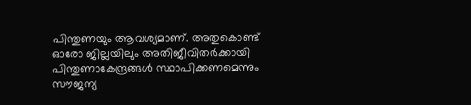പിന്തുണയും ആവശ്യമാണ്. അതുകൊണ്ട് ഓരോ ജില്ലയിലും അതിജീവിതർക്കായി പിന്തുണാകേന്ദ്രങ്ങൾ സ്ഥാപിക്കണമെന്നും സൗജന്യ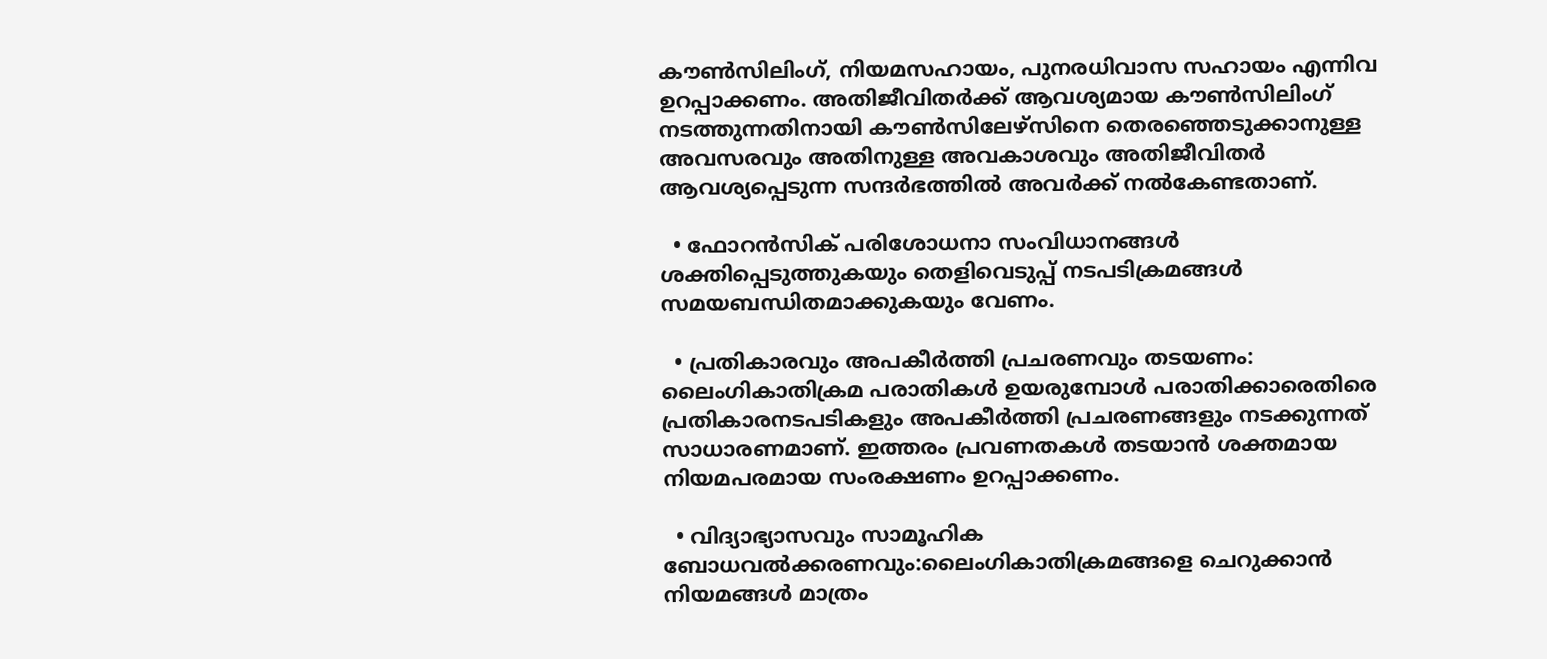കൗൺസിലിംഗ്, നിയമസഹായം, പുനരധിവാസ സഹായം എന്നിവ ഉറപ്പാക്കണം. അതിജീവിതർക്ക് ആവശ്യമായ കൗൺസിലിംഗ് നടത്തുന്നതിനായി കൗൺസിലേഴ്സിനെ തെരഞ്ഞെടുക്കാനുള്ള അവസരവും അതിനുള്ള അവകാശവും അതിജീവിതർ ആവശ്യപ്പെടുന്ന സന്ദർഭത്തിൽ അവർക്ക് നൽകേണ്ടതാണ്.

  • ഫോറൻസിക് പരിശോധനാ സംവിധാനങ്ങൾ ശക്തിപ്പെടുത്തുകയും തെളിവെടുപ്പ് നടപടിക്രമങ്ങൾ സമയബന്ധിതമാക്കുകയും വേണം.

  • പ്രതികാരവും അപകീർത്തി പ്രചരണവും തടയണം: ലൈംഗികാതിക്രമ പരാതികൾ ഉയരുമ്പോൾ പരാതിക്കാരെതിരെ പ്രതികാരനടപടികളും അപകീർത്തി പ്രചരണങ്ങളും നടക്കുന്നത് സാധാരണമാണ്. ഇത്തരം പ്രവണതകൾ തടയാൻ ശക്തമായ നിയമപരമായ സംരക്ഷണം ഉറപ്പാക്കണം.

  • വിദ്യാഭ്യാസവും സാമൂഹിക ബോധവൽക്കരണവും:ലൈംഗികാതിക്രമങ്ങളെ ചെറുക്കാൻ നിയമങ്ങൾ മാത്രം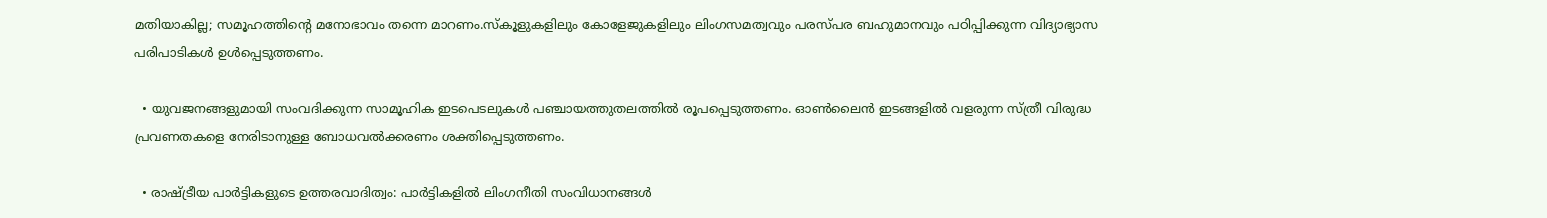മതിയാകില്ല; സമൂഹത്തിന്റെ മനോഭാവം തന്നെ മാറണം.സ്കൂളുകളിലും കോളേജുകളിലും ലിംഗസമത്വവും പരസ്പര ബഹുമാനവും പഠിപ്പിക്കുന്ന വിദ്യാഭ്യാസ പരിപാടികൾ ഉൾപ്പെടുത്തണം.

  • യുവജനങ്ങളുമായി സംവദിക്കുന്ന സാമൂഹിക ഇടപെടലുകൾ പഞ്ചായത്തുതലത്തിൽ രൂപപ്പെടുത്തണം. ഓൺലൈൻ ഇടങ്ങളിൽ വളരുന്ന സ്ത്രീ വിരുദ്ധ പ്രവണതകളെ നേരിടാനുള്ള ബോധവൽക്കരണം ശക്തിപ്പെടുത്തണം.

  • രാഷ്ട്രീയ പാർട്ടികളുടെ ഉത്തരവാദിത്വം: പാർട്ടികളിൽ ലിംഗനീതി സംവിധാനങ്ങൾ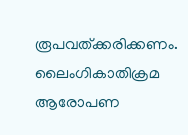രൂപവത്ക്കരിക്കണം. ലൈംഗികാതിക്രമ ആരോപണ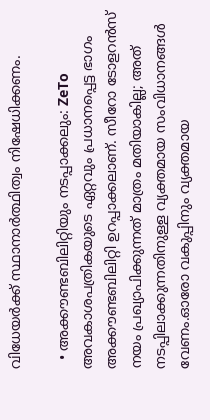വിധേയർക്ക് സ്ഥാനാർത്ഥിത്വം നിഷേധിക്കണം.

  • അക്കൗണ്ടബിലിറ്റിയും നടപ്പാക്കലും: ZeTo അവകാശപത്രികയുടെ ഏറ്റവും പ്രധാനപ്പെട്ട ഭാഗം അക്കൗണ്ടബിലിറ്റി ഉറപ്പാക്കലാണ്. സീറോ ടോളറൻസ് നയം പ്രഖ്യാപിക്കുന്നത് മാത്രം മതിയാകില്ല; അത് നടപ്പിലാക്കുന്നതിനുള്ള വ്യക്തമായ സംവിധാനങ്ങൾ വേണം.ഓരോ വകുപ്പിനും വ്യക്തമായ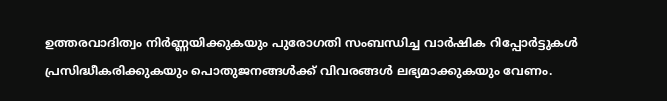ഉത്തരവാദിത്വം നിർണ്ണയിക്കുകയും പുരോഗതി സംബന്ധിച്ച വാർഷിക റിപ്പോർട്ടുകൾ പ്രസിദ്ധീകരിക്കുകയും പൊതുജനങ്ങൾക്ക് വിവരങ്ങൾ ലഭ്യമാക്കുകയും വേണം.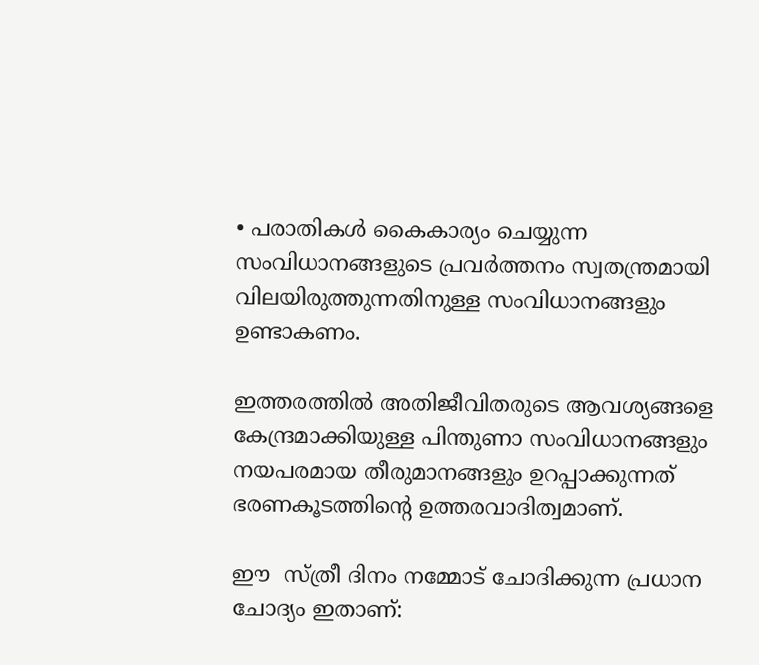• പരാതികൾ കൈകാര്യം ചെയ്യുന്ന സംവിധാനങ്ങളുടെ പ്രവർത്തനം സ്വതന്ത്രമായി വിലയിരുത്തുന്നതിനുള്ള സംവിധാനങ്ങളും ഉണ്ടാകണം.

ഇത്തരത്തിൽ അതിജീവിതരുടെ ആവശ്യങ്ങളെ കേന്ദ്രമാക്കിയുള്ള പിന്തുണാ സംവിധാനങ്ങളും നയപരമായ തീരുമാനങ്ങളും ഉറപ്പാക്കുന്നത് ഭരണകൂടത്തിന്റെ ഉത്തരവാദിത്വമാണ്.

ഈ  സ്ത്രീ ദിനം നമ്മോട് ചോദിക്കുന്ന പ്രധാന ചോദ്യം ഇതാണ്: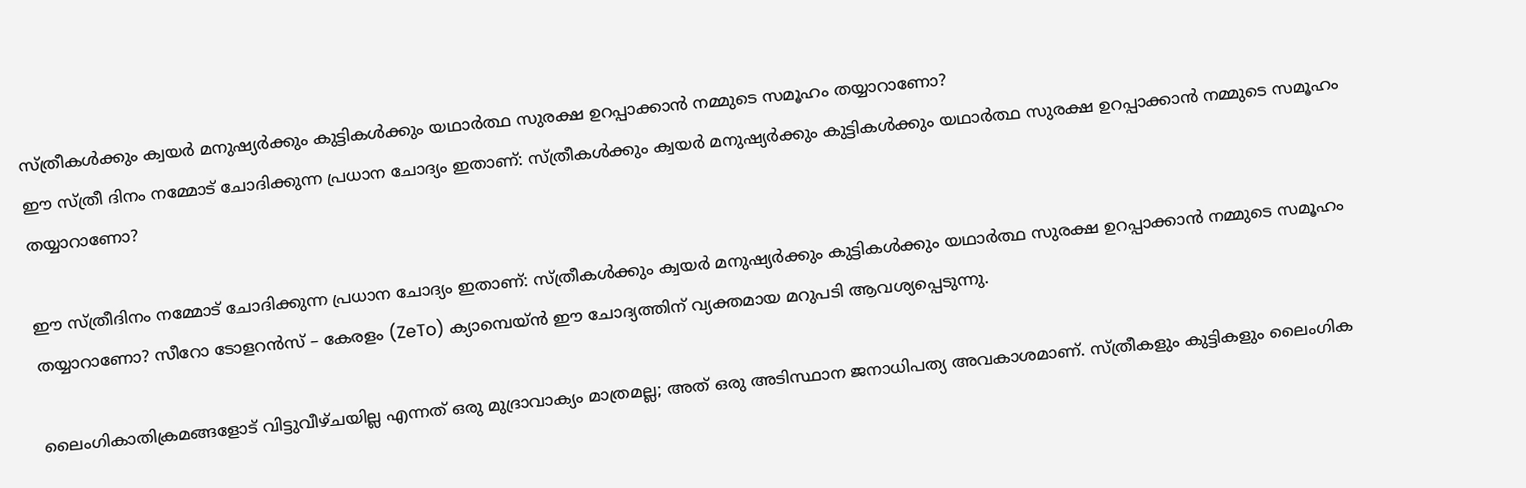സ്ത്രീകൾക്കും ക്വയർ മനുഷ്യർക്കും കുട്ടികൾക്കും യഥാർത്ഥ സുരക്ഷ ഉറപ്പാക്കാൻ നമ്മുടെ സമൂഹം തയ്യാറാണോ?
ഈ സ്ത്രീ ദിനം നമ്മോട് ചോദിക്കുന്ന പ്രധാന ചോദ്യം ഇതാണ്: സ്ത്രീകൾക്കും ക്വയർ മനുഷ്യർക്കും കുട്ടികൾക്കും യഥാർത്ഥ സുരക്ഷ ഉറപ്പാക്കാൻ നമ്മുടെ സമൂഹം തയ്യാറാണോ?

ഈ സ്ത്രീദിനം നമ്മോട് ചോദിക്കുന്ന പ്രധാന ചോദ്യം ഇതാണ്: സ്ത്രീകൾക്കും ക്വയർ മനുഷ്യർക്കും കുട്ടികൾക്കും യഥാർത്ഥ സുരക്ഷ ഉറപ്പാക്കാൻ നമ്മുടെ സമൂഹം തയ്യാറാണോ? സീറോ ടോളറൻസ് – കേരളം (ZeTo) ക്യാമ്പെയ്ൻ ഈ ചോദ്യത്തിന് വ്യക്തമായ മറുപടി ആവശ്യപ്പെടുന്നു.

ലൈംഗികാതിക്രമങ്ങളോട് വിട്ടുവീഴ്ചയില്ല എന്നത് ഒരു മുദ്രാവാക്യം മാത്രമല്ല; അത് ഒരു അടിസ്ഥാന ജനാധിപത്യ അവകാശമാണ്. സ്ത്രീകളും കുട്ടികളും ലൈംഗിക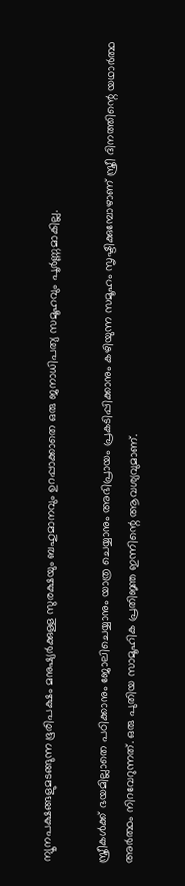ന്യൂനപക്ഷങ്ങളുമടങ്ങുന്ന ഭൂരിപക്ഷം മനുഷ്യർക്കുള്ള സുരക്ഷയും ബഹുമാനവും ഉറപ്പാക്കാതെ ഒരു ജനാധിപത്യ സമൂഹവും പൂർണ്ണമാകില്ല.

സ്ത്രീകൾക്ക് ഭയമില്ലാതെ പഠിക്കാനും ജോലിചെയ്യാനും യാത്ര ചെയ്യാനും അഭിപ്രായം പ്രകടിപ്പിക്കാനും കഴിയുന്ന സമൂഹം സൃഷ്ടിക്കുമ്പോഴാണ് സ്ത്രീ ദിനത്തിന്റെ യഥാർത്ഥ അർത്ഥം നിറവേറുന്നത്. ഒരു പുതിയ സാമൂഹിക പ്രതിജ്ഞ ഇന്നിന്റെ ആവശ്യവുമാണ്.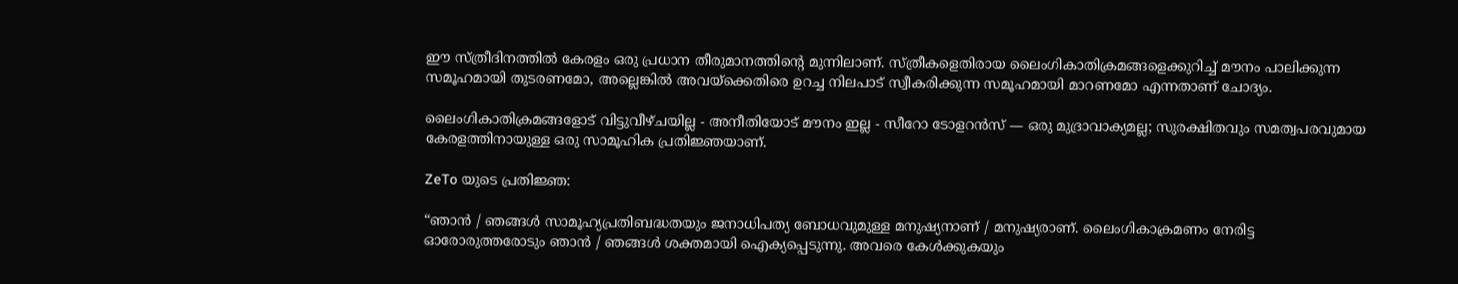ഈ സ്ത്രീദിനത്തിൽ കേരളം ഒരു പ്രധാന തീരുമാനത്തിന്റെ മുന്നിലാണ്. സ്ത്രീകളെതിരായ ലൈംഗികാതിക്രമങ്ങളെക്കുറിച്ച് മൗനം പാലിക്കുന്ന സമൂഹമായി തുടരണമോ, അല്ലെങ്കിൽ അവയ്‌ക്കെതിരെ ഉറച്ച നിലപാട് സ്വീകരിക്കുന്ന സമൂഹമായി മാറണമോ എന്നതാണ് ചോദ്യം.

ലൈംഗികാതിക്രമങ്ങളോട് വിട്ടുവീഴ്ചയില്ല - അനീതിയോട് മൗനം ഇല്ല - സീറോ ടോളറൻസ് — ഒരു മുദ്രാവാക്യമല്ല; സുരക്ഷിതവും സമത്വപരവുമായ കേരളത്തിനായുള്ള ഒരു സാമൂഹിക പ്രതിജ്ഞയാണ്.

ZeTo യുടെ പ്രതിജ്ഞ:

“ഞാൻ / ഞങ്ങൾ സാമൂഹ്യപ്രതിബദ്ധതയും ജനാധിപത്യ ബോധവുമുള്ള മനുഷ്യനാണ് / മനുഷ്യരാണ്. ലൈംഗികാക്രമണം നേരിട്ട ഓരോരുത്തരോടും ഞാൻ / ഞങ്ങൾ ശക്തമായി ഐക്യപ്പെടുന്നു. അവരെ കേൾക്കുകയും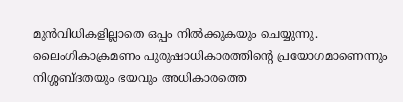മുൻവിധികളില്ലാതെ ഒപ്പം നിൽക്കുകയും ചെയ്യുന്നു. ലൈംഗികാക്രമണം പുരുഷാധികാരത്തിന്റെ പ്രയോഗമാണെന്നും നിശ്ശബ്ദതയും ഭയവും അധികാരത്തെ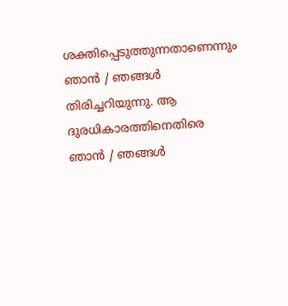ശക്തിപ്പെടുത്തുന്നതാണെന്നും ഞാൻ / ഞങ്ങൾ തിരിച്ചറിയുന്നു. ആ ദുരധികാരത്തിനെതിരെ ഞാൻ / ഞങ്ങൾ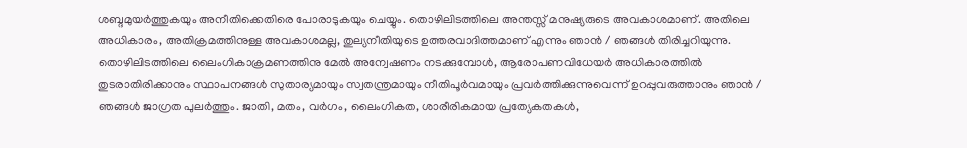ശബ്ദമുയർത്തുകയും അനീതിക്കെതിരെ പോരാടുകയും ചെയ്യും. തൊഴിലിടത്തിലെ അന്തസ്സ് മനുഷ്യരുടെ അവകാശമാണ്. അതിലെ അധികാരം, അതിക്രമത്തിനുള്ള അവകാശമല്ല, തുല്യനീതിയുടെ ഉത്തരവാദിത്തമാണ് എന്നും ഞാൻ / ഞങ്ങൾ തിരിച്ചറിയുന്നു. തൊഴിലിടത്തിലെ ലൈംഗികാക്രമണത്തിനു മേൽ അന്വേഷണം നടക്കുമ്പോൾ, ആരോപണവിധേയർ അധികാരത്തിൽ തുടരാതിരിക്കാനും സ്ഥാപനങ്ങൾ സുതാര്യമായും സ്വതന്ത്രമായും നീതിപൂർവമായും പ്രവർത്തിക്കുന്നുവെന്ന് ഉറപ്പുവരുത്താനും ഞാൻ / ഞങ്ങൾ ജാഗ്രത പുലർത്തും. ജാതി, മതം, വർഗം, ലൈംഗികത, ശാരീരികമായ പ്രത്യേകതകൾ,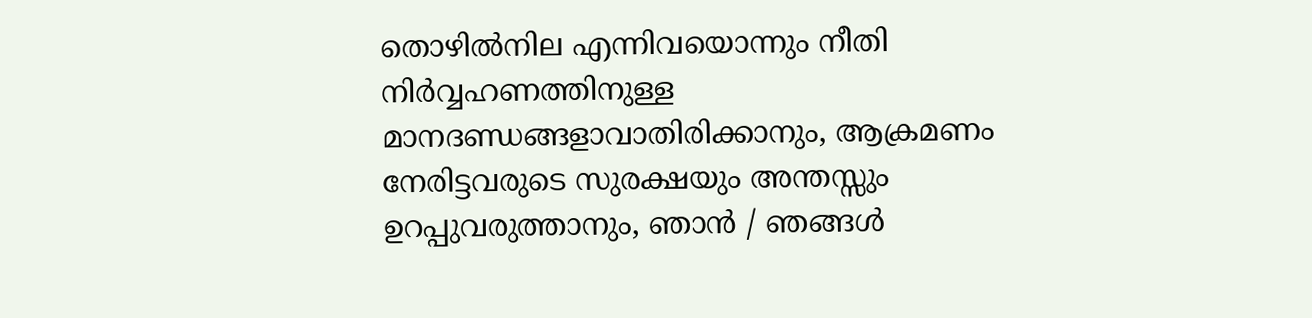തൊഴിൽനില എന്നിവയൊന്നും നീതി നിർവ്വഹണത്തിനുള്ള മാനദണ്ഡങ്ങളാവാതിരിക്കാനും, ആക്രമണം നേരിട്ടവരുടെ സുരക്ഷയും അന്തസ്സും ഉറപ്പുവരുത്താനും, ഞാൻ / ഞങ്ങൾ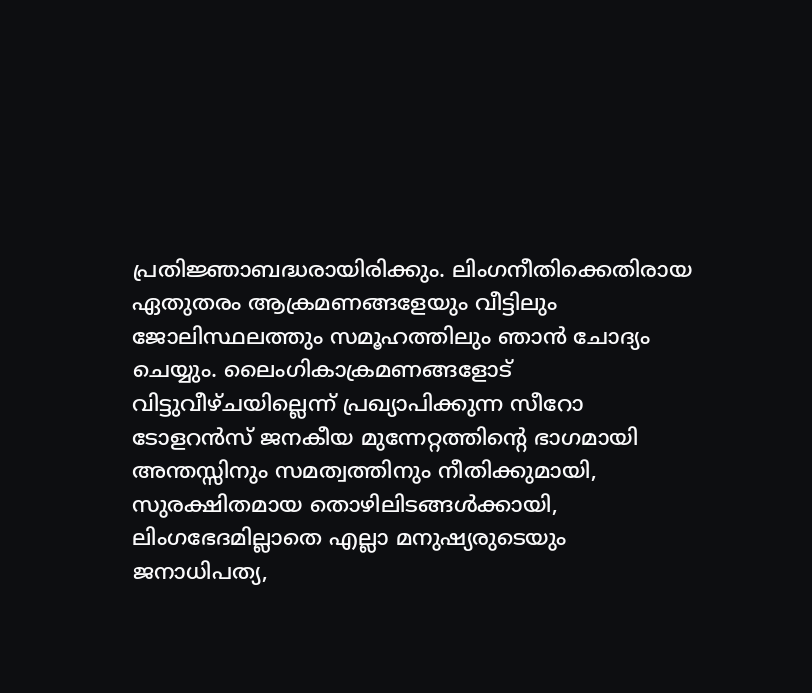പ്രതിജ്ഞാബദ്ധരായിരിക്കും. ലിംഗനീതിക്കെതിരായ ഏതുതരം ആക്രമണങ്ങളേയും വീട്ടിലും ജോലിസ്ഥലത്തും സമൂഹത്തിലും ഞാൻ ചോദ്യം ചെയ്യും. ലൈംഗികാക്രമണങ്ങളോട് വിട്ടുവീഴ്ചയില്ലെന്ന് പ്രഖ്യാപിക്കുന്ന സീറോ ടോളറൻസ് ജനകീയ മുന്നേറ്റത്തിന്റെ ഭാഗമായി അന്തസ്സിനും സമത്വത്തിനും നീതിക്കുമായി, സുരക്ഷിതമായ തൊഴിലിടങ്ങൾക്കായി, ലിംഗഭേദമില്ലാതെ എല്ലാ മനുഷ്യരുടെയും ജനാധിപത്യ,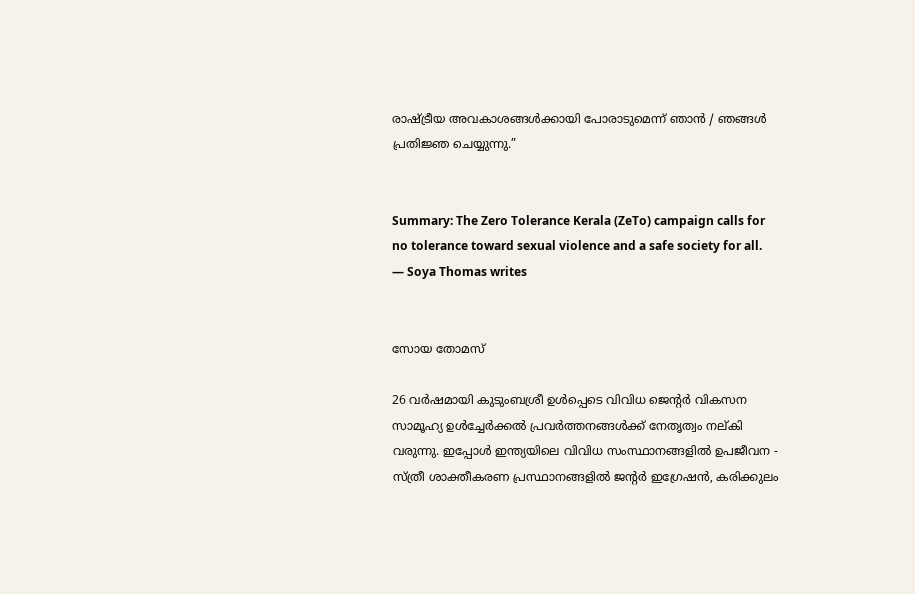രാഷ്ട്രീയ അവകാശങ്ങൾക്കായി പോരാടുമെന്ന് ഞാൻ / ഞങ്ങൾ പ്രതിജ്ഞ ചെയ്യുന്നു.”


Summary: The Zero Tolerance Kerala (ZeTo) campaign calls for no tolerance toward sexual violence and a safe society for all. — Soya Thomas writes


സോയ തോമസ്

26 വർഷമായി കുടുംബശ്രീ ഉൾപ്പെടെ വിവിധ ജെന്റർ വികസന സാമൂഹ്യ ഉൾച്ചേർക്കൽ പ്രവർത്തനങ്ങൾക്ക് നേതൃത്വം നല്കി വരുന്നു. ഇപ്പോൾ ഇന്ത്യയിലെ വിവിധ സംസ്ഥാനങ്ങളിൽ ഉപജീവന - സ്ത്രീ ശാക്തീകരണ പ്രസ്ഥാനങ്ങളിൽ ജന്റർ ഇഗ്രേഷൻ, കരിക്കുലം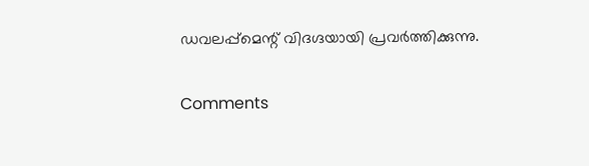ഡവലപ്പ്മെന്റ് വിദഗ്ദയായി പ്രവർത്തിക്കുന്നു.

Comments